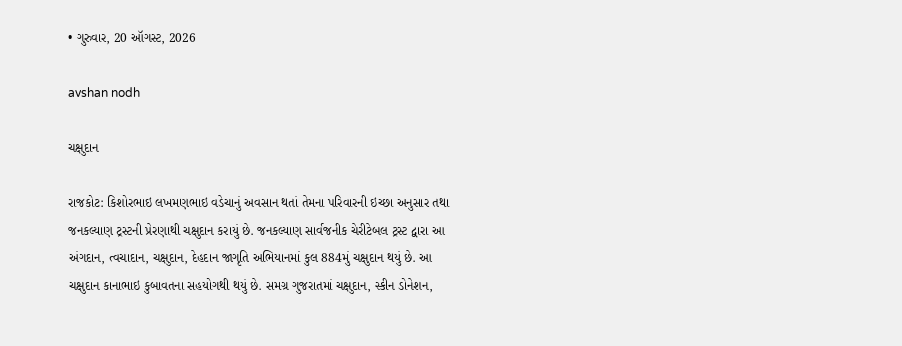• ગુરુવાર, 20 ઑગસ્ટ, 2026

avshan nodh

ચક્ષુદાન

રાજકોટ: કિશોરભાઇ લખમણભાઇ વડેચાનું અવસાન થતાં તેમના પરિવારની ઇચ્છા અનુસાર તથા જનકલ્યાણ ટ્રસ્ટની પ્રેરણાથી ચક્ષુદાન કરાયું છે. જનકલ્યાણ સાર્વજનીક ચેરીટેબલ ટ્રસ્ટ દ્વારા આ અંગદાન, ત્વચાદાન, ચક્ષુદાન, દેહદાન જાગૃતિ અભિયાનમાં કુલ 884મું ચક્ષુદાન થયું છે. આ ચક્ષુદાન કાનાભાઇ કુબાવતના સહયોગથી થયું છે. સમગ્ર ગુજરાતમાં ચક્ષુદાન, સ્કીન ડોનેશન,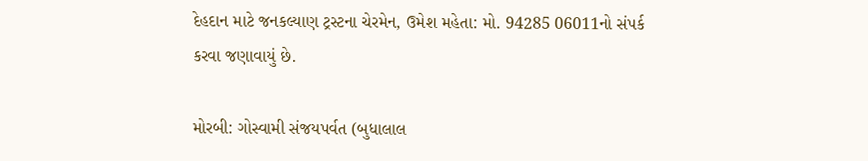દેહદાન માટે જનકલ્યાણ ટ્રસ્ટના ચેરમેન, ઉમેશ મહેતા: મો. 94285 06011નો સંપર્ક કરવા જણાવાયું છે.

મોરબી: ગોસ્વામી સંજયપર્વત (બુધાલાલ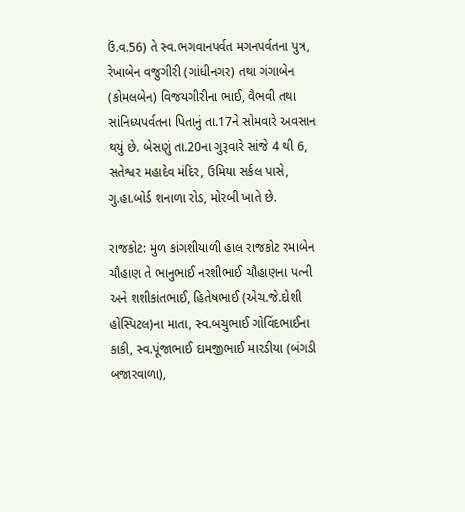ઉં.વ.56) તે સ્વ.ભગવાનપર્વત મગનપર્વતના પુત્ર, રેખાબેન વજુગીરી (ગાંધીનગર) તથા ગંગાબેન (કોમલબેન) વિજયગીરીના ભાઈ, વૈભવી તથા સાંનિધ્યપર્વતના પિતાનું તા.17ને સોમવારે અવસાન થયું છે. બેસણું તા.20ના ગુરૂવારે સાંજે 4 થી 6, સતેશ્વર મહાદેવ મંદિર, ઉમિયા સર્કલ પાસે, ગુ.હા.બોર્ડ શનાળા રોડ, મોરબી ખાતે છે.

રાજકોટ: મુળ કાંગશીયાળી હાલ રાજકોટ રમાબેન ચૌહાણ તે ભાનુભાઈ નરશીભાઈ ચૌહાણના પત્ની અને શશીકાંતભાઈ, હિતેષભાઈ (એચ.જે.દોશી હોસ્પિટલ)ના માતા, સ્વ.બચુભાઈ ગોવિંદભાઈના કાકી, સ્વ.પૂંજાભાઈ દામજીભાઈ મારડીયા (બંગડી બજારવાળા),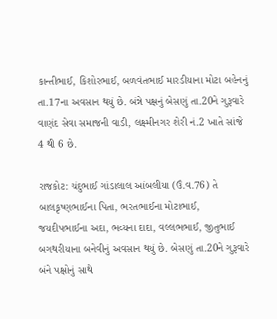કાન્તીભાઈ, કિશોરભાઈ, બળવંતભાઈ મારડીયાના મોટા બહેનનું તા.17ના અવસાન થયું છે. બંન્ને પક્ષનું બેસણું તા.20ને ગુરૂવારે વાણંદ સેવા સમાજની વાડી, લક્ષ્મીનગર શેરી નં.2 ખાતે સાંજે 4 થી 6 છે.

રાજકોટ: ચંદુભાઈ ગાંડાલાલ આંબલીયા (ઉં.વ.76) તે બાલકૃષ્ણભાઈના પિતા, ભરતભાઈના મોટાભાઈ, જયદીપભાઈના અદા, ભવ્યના દાદા, વલ્લભભાઈ, જીતુભાઈ બગથરીયાના બનેવીનું અવસાન થયું છે. બેસણું તા.20ને ગુરૂવારે બંને પક્ષોનું સાથે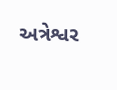અત્રેશ્વર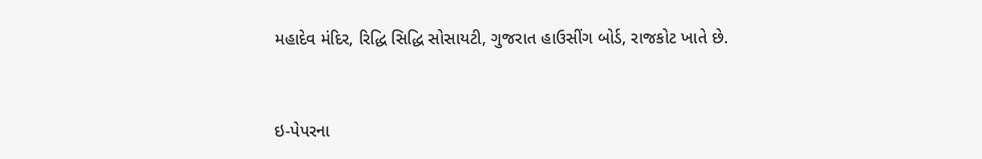મહાદેવ મંદિર, રિદ્ધિ સિદ્ધિ સોસાયટી, ગુજરાત હાઉસીંગ બોર્ડ, રાજકોટ ખાતે છે.



ઇ-પેપરના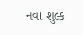નવા શુલ્ક